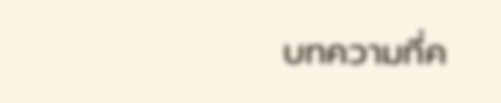บทความที่ค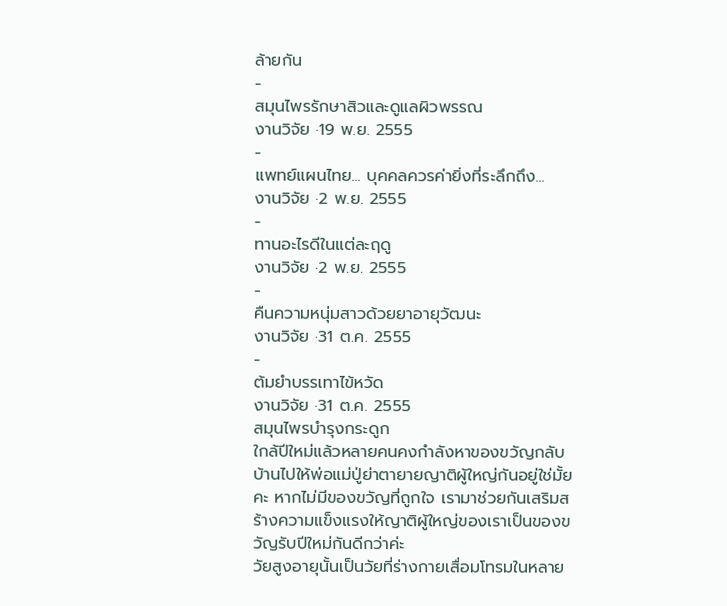ล้ายกัน
-
สมุนไพรรักษาสิวและดูแลผิวพรรณ
งานวิจัย ·19 พ.ย. 2555
-
แพทย์แผนไทย... บุคคลควรค่ายิ่งที่ระลึกถึง...
งานวิจัย ·2 พ.ย. 2555
-
ทานอะไรดีในแต่ละฤดู
งานวิจัย ·2 พ.ย. 2555
-
คืนความหนุ่มสาวด้วยยาอายุวัฒนะ
งานวิจัย ·31 ต.ค. 2555
-
ต้มยำบรรเทาไข้หวัด
งานวิจัย ·31 ต.ค. 2555
สมุนไพรบำรุงกระดูก
ใกล้ปีใหม่แล้วหลายคนคงกำลังหาของขวัญกลับบ้านไปให้พ่อแม่ปู่ย่าตายายญาติผู้ใหญ่กันอยู่ใช่มั้ยคะ หากไม่มีของขวัญที่ถูกใจ เรามาช่วยกันเสริมสร้างความแข็งแรงให้ญาติผู้ใหญ่ของเราเป็นของขวัญรับปีใหม่กันดีกว่าค่ะ
วัยสูงอายุนั้นเป็นวัยที่ร่างกายเสื่อมโทรมในหลาย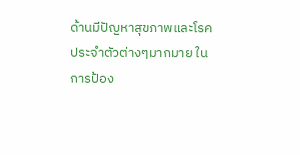ด้านมีปัญหาสุขภาพและโรคประจำตัวต่างๆมากมาย ในการป้อง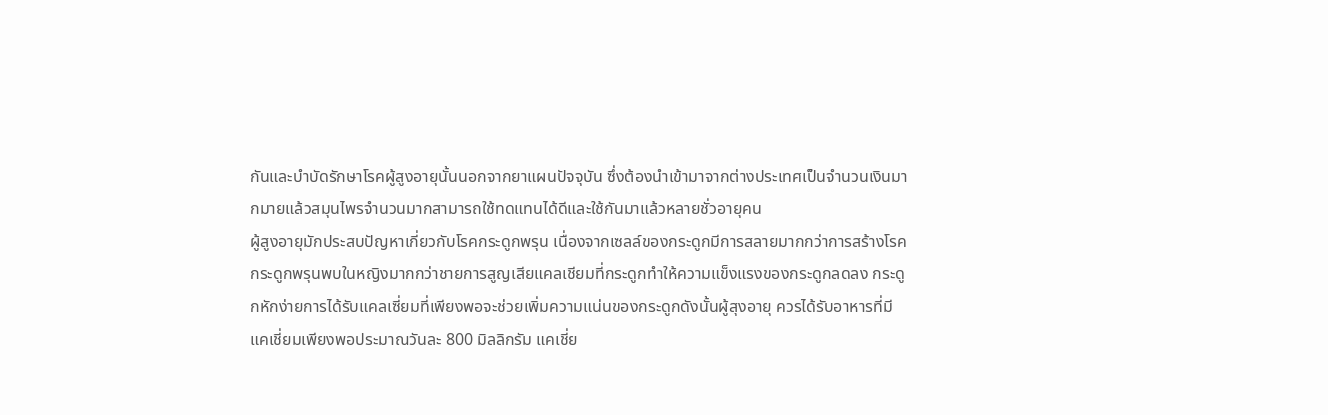กันและบำบัดรักษาโรคผู้สูงอายุนั้นนอกจากยาแผนปัจจุบัน ซึ่งต้องนำเข้ามาจากต่างประเทศเป็นจำนวนเงินมากมายแล้วสมุนไพรจำนวนมากสามารถใช้ทดแทนได้ดีและใช้กันมาแล้วหลายชั่วอายุคน
ผู้สูงอายุมักประสบปัญหาเกี่ยวกับโรคกระดูกพรุน เนื่องจากเซลล์ของกระดูกมีการสลายมากกว่าการสร้างโรคกระดูกพรุนพบในหญิงมากกว่าชายการสูญเสียแคลเชียมที่กระดูกทำให้ความแข็งแรงของกระดูกลดลง กระดูกหักง่ายการได้รับแคลเซี่ยมที่เพียงพอจะช่วยเพิ่มความแน่นของกระดูกดังนั้นผู้สุงอายุ ควรได้รับอาหารที่มี แคเชี่ยมเพียงพอประมาณวันละ 800 มิลลิกรัม แคเชี่ย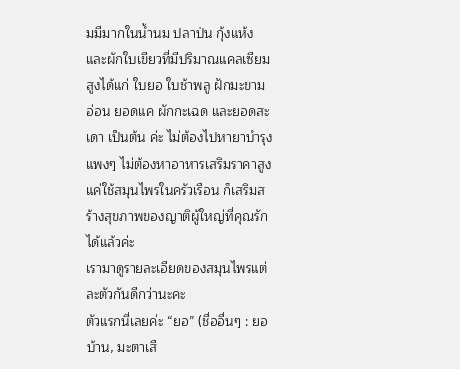มมีมากในน้ำนม ปลาป่น กุ้งแห้ง และผักใบเขียวที่มีปริมาณแคลเซียมสูงได้แก่ ใบยอ ใบช้าพลู ฝักมะขามอ่อน ยอดแค ผักกะเฉด และยอดสะเดา เป็นต้น ค่ะ ไม่ต้องไปหายาบำรุงแพงๆ ไม่ต้องหาอาหารเสริมราคาสูง แค่ใช้สมุนไพรในครัวเรือน ก็เสริมสร้างสุขภาพของญาติผู้ใหญ่ที่คุณรักได้แล้วค่ะ
เรามาดูรายละเอียดของสมุนไพรแต่ละตัวกันดีกว่านะคะ
ตัวแรกนี่เลยค่ะ “ยอ” (ชื่ออื่นๆ : ยอบ้าน, มะตาเสื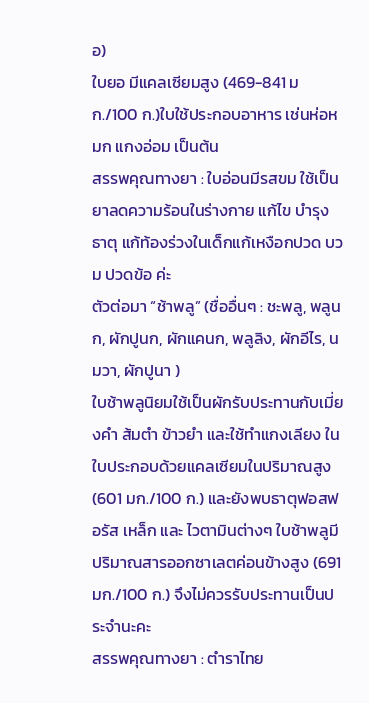อ)
ใบยอ มีแคลเซียมสูง (469-841 มก./100 ก.)ใบใช้ประกอบอาหาร เช่นห่อหมก แกงอ่อม เป็นต้น
สรรพคุณทางยา : ใบอ่อนมีรสขม ใช้เป็นยาลดความร้อนในร่างกาย แก้ไข บำรุงธาตุ แก้ท้องร่วงในเด็กแก้เหงือกปวด บวม ปวดข้อ ค่ะ
ตัวต่อมา “ช้าพลู” (ชื่ออื่นๆ : ชะพลู, พลูนก, ผักปูนก, ผักแคนก, พลูลิง, ผักอีไร, นมวา, ผักปูนา )
ใบช้าพลูนิยมใช้เป็นผักรับประทานกับเมี่ยงคำ ส้มตำ ข้าวยำ และใช้ทำแกงเลียง ในใบประกอบด้วยแคลเซียมในปริมาณสูง (601 มก./100 ก.) และยังพบธาตุฟอสฟอรัส เหล็ก และ ไวตามินต่างๆ ใบช้าพลูมีปริมาณสารออกซาเลตค่อนข้างสูง (691 มก./100 ก.) จึงไม่ควรรับประทานเป็นประจำนะคะ
สรรพคุณทางยา : ตำราไทย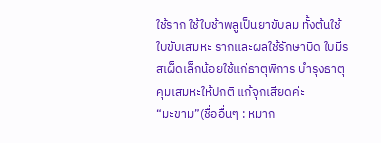ใช้ราก ใช้ใบช้าพลูเป็นยาขับลม ทั้งต้นใช้ใบขับเสมหะ รากและผลใช้รักษาบิด ใบมีรสเผ็ดเล็กน้อยใช้แก่ธาตุพิการ บำรุงธาตุ คุมเสมหะให้ปกติ แก้จุกเสียดค่ะ
“มะขาม”(ชื่ออื่นๆ : หมาก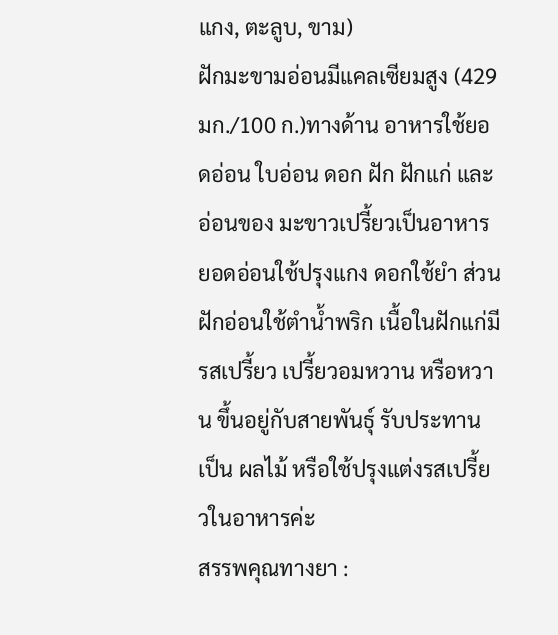แกง, ตะลูบ, ขาม)
ฝักมะขามอ่อนมีแคลเซียมสูง (429 มก./100 ก.)ทางด้าน อาหารใช้ยอดอ่อน ใบอ่อน ดอก ฝัก ฝักแก่ และอ่อนของ มะขาวเปรี้ยวเป็นอาหาร ยอดอ่อนใช้ปรุงแกง ดอกใช้ยำ ส่วนฝักอ่อนใช้ตำน้ำพริก เนื้อในฝักแก่มีรสเปรี้ยว เปรี้ยวอมหวาน หรือหวาน ขึ้นอยู่กับสายพันธุ์ รับประทานเป็น ผลไม้ หรือใช้ปรุงแต่งรสเปรี้ยวในอาหารค่ะ
สรรพคุณทางยา :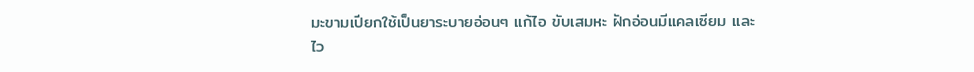มะขามเปียกใช้เป็นยาระบายอ่อนๆ แก้ไอ ขับเสมหะ ฝักอ่อนมีแคลเซียม และ
ไว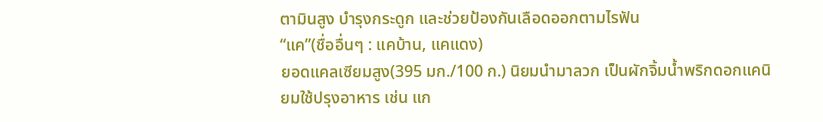ตามินสูง บำรุงกระดูก และช่วยป้องกันเลือดออกตามไรฟัน
“แค”(ชื่ออื่นๆ : แคบ้าน, แคแดง)
ยอดแคลเซียมสูง(395 มก./100 ก.) นิยมนำมาลวก เป็นผักจิ้มน้ำพริกดอกแคนิยมใช้ปรุงอาหาร เช่น แก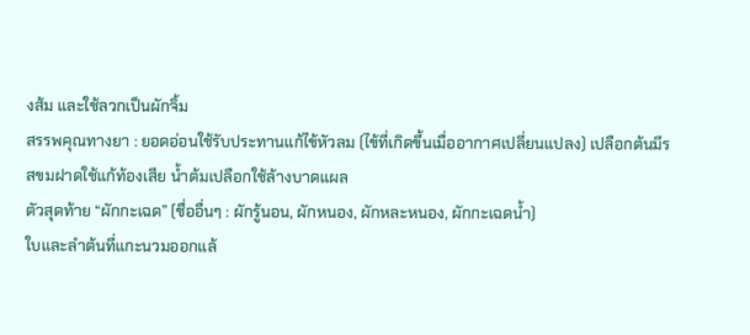งส้ม และใช้ลวกเป็นผักจิ้ม
สรรพคุณทางยา : ยอดอ่อนใช้รับประทานแก้ไข้หัวลม (ไข้ที่เกิดขึ้นเมื่ออากาศเปลี่ยนแปลง) เปลือกต้นมีรสขมฝาดใช้แก้ท้องเสีย น้ำต้มเปลือกใช้ล้างบาดแผล
ตัวสุดท้าย “ผักกะเฉด” (ชื่ออื่นๆ : ผักรู้นอน, ผักหนอง, ผักหละหนอง, ผักกะเฉดน้ำ)
ใบและลำต้นที่แกะนวมออกแล้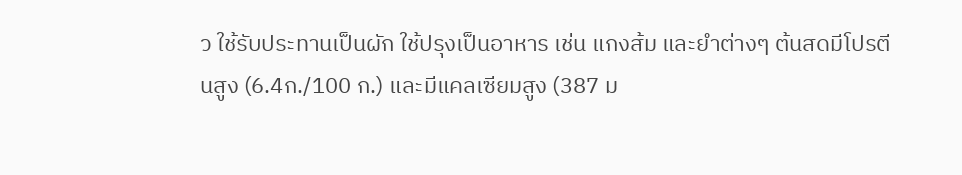ว ใช้รับประทานเป็นผัก ใช้ปรุงเป็นอาหาร เช่น แกงส้ม และยำต่างๆ ต้นสดมีโปรตีนสูง (6.4ก./100 ก.) และมีแคลเซียมสูง (387 ม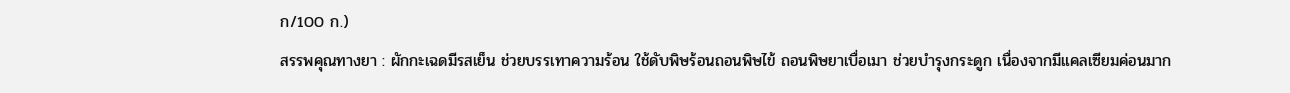ก/100 ก.)
สรรพคุณทางยา : ผักกะเฉดมีรสเย็น ช่วยบรรเทาความร้อน ใช้ดับพิษร้อนถอนพิษไข้ ถอนพิษยาเบื่อเมา ช่วยบำรุงกระดูก เนื่องจากมีแคลเซียมค่อนมาก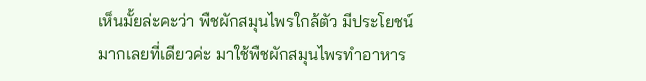เห็นมั้ยล่ะคะว่า พืชผักสมุนไพรใกล้ตัว มีประโยชน์มากเลยที่เดียวค่ะ มาใช้พืชผักสมุนไพรทำอาหาร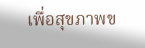เพื่อสุขภาพข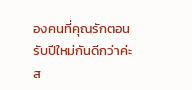องคนที่คุณรักตอนรับปีใหม่กันดีกว่าค่ะ
ส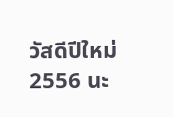วัสดีปีใหม่ 2556 นะ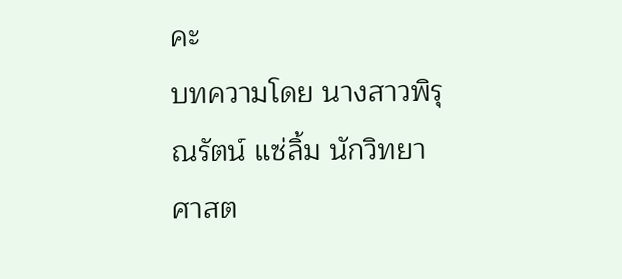คะ
บทความโดย นางสาวพิรุณรัตน์ แซ่ลิ้ม นักวิทยาศาสต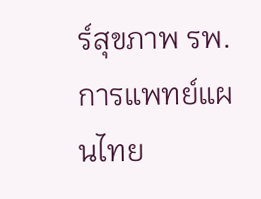ร์สุขภาพ รพ.การแพทย์แผนไทย